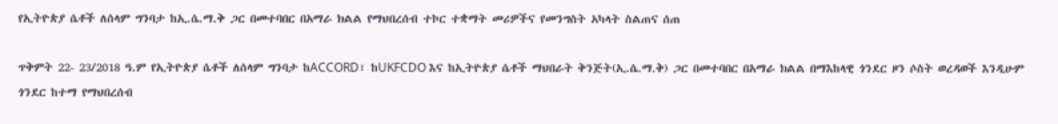የኢትዮጵያ ሴቶች ለሰላም ግንባታ ከኢ.ሴ.ማ.ቅ ጋር በመተባበር በአማራ ክልል የማህበረሰብ ተኮር ተቋማት መሪዎችና የመንግስት አካላት ስልጠና ሰጠ

ጥቅምት 22- 23/2018 ዓ.ም የኢትዮጵያ ሴቶች ለሰላም ግንባታ ከACCORD፣ ከUKFCDO እና ከኢትዮጵያ ሴቶች ማህበራት ቅንጅት(ኢ.ሴ.ማ.ቅ) ጋር በመተባበር በአማራ ክልል በማእከላዊ ጎንደር ዞን ሶስት ወረዳወች እንዲሁም ጎንደር ከተማ የማህበረሰብ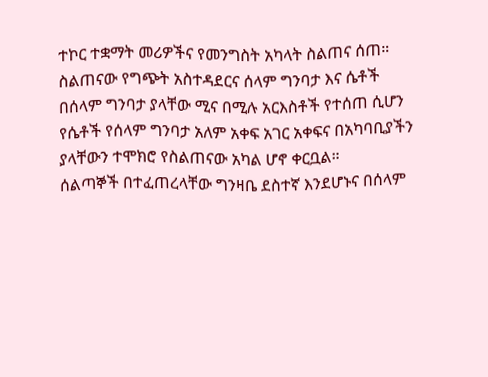ተኮር ተቋማት መሪዎችና የመንግስት አካላት ስልጠና ሰጠ።
ስልጠናው የግጭት አስተዳደርና ሰላም ግንባታ እና ሴቶች በሰላም ግንባታ ያላቸው ሚና በሚሉ አርእስቶች የተሰጠ ሲሆን የሴቶች የሰላም ግንባታ አለም አቀፍ አገር አቀፍና በአካባቢያችን ያላቸውን ተሞክሮ የስልጠናው አካል ሆኖ ቀርቧል።
ሰልጣኞች በተፈጠረላቸው ግንዛቤ ደስተኛ እንደሆኑና በሰላም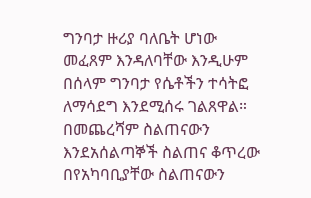ግንባታ ዙሪያ ባለቤት ሆነው መፈጸም እንዳለባቸው እንዲሁም በሰላም ግንባታ የሴቶችን ተሳትፎ ለማሳደግ እንደሚሰሩ ገልጸዋል።
በመጨረሻም ስልጠናውን እንደአሰልጣኞች ስልጠና ቆጥረው በየአካባቢያቸው ስልጠናውን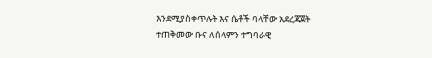እንደሚያስቀጥሉት እና ሴቶች ባላቸው አደረጃጀት ተጠቅመው ቡና ለሰላምን ተግባራዊ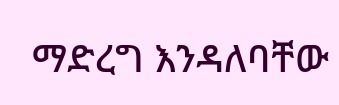ማድረግ እንዳለባቸው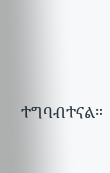ተግባብተናል።